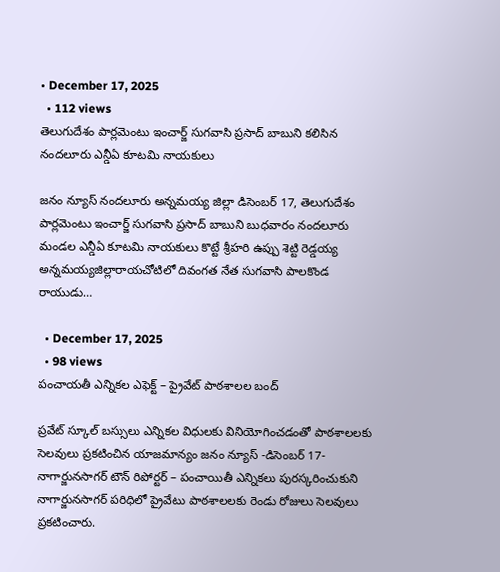• December 17, 2025
  • 112 views
తెలుగుదేశం పార్లమెంటు ఇంచార్జ్ సుగవాసి ప్రసాద్ బాబుని కలిసిన నందలూరు ఎన్డీఏ కూటమి నాయకులు

జనం న్యూస్ నందలూరు అన్నమయ్య జిల్లా డిసెంబర్ 17, తెలుగుదేశం పార్లమెంటు ఇంచార్జ్ సుగవాసి ప్రసాద్ బాబుని బుధవారం నందలూరు మండల ఎన్డీఏ కూటమి నాయకులు కొట్టే శ్రీహరి ఉప్పు శెట్టి రెడ్డయ్య అన్నమయ్యజిల్లారాయచోటిలో దివంగత నేత సుగవాసి పాలకొండ రాయుడు…

  • December 17, 2025
  • 98 views
పంచాయతీ ఎన్నికల ఎఫెక్ట్ – ప్రైవేట్ పాఠశాలల బంద్

ప్రవేట్ స్కూల్ బస్సులు ఎన్నికల విధులకు వినియోగించడంతో పాఠశాలలకు సెలవులు ప్రకటించిన యాజమాన్యం జనం న్యూస్ -డిసెంబర్ 17- నాగార్జునసాగర్ టౌన్ రిపోర్టర్ – పంచాయితీ ఎన్నికలు పురస్కరించుకుని నాగార్జునసాగర్ పరిధిలో ప్రైవేటు పాఠశాలలకు రెండు రోజులు సెలవులు ప్రకటించారు.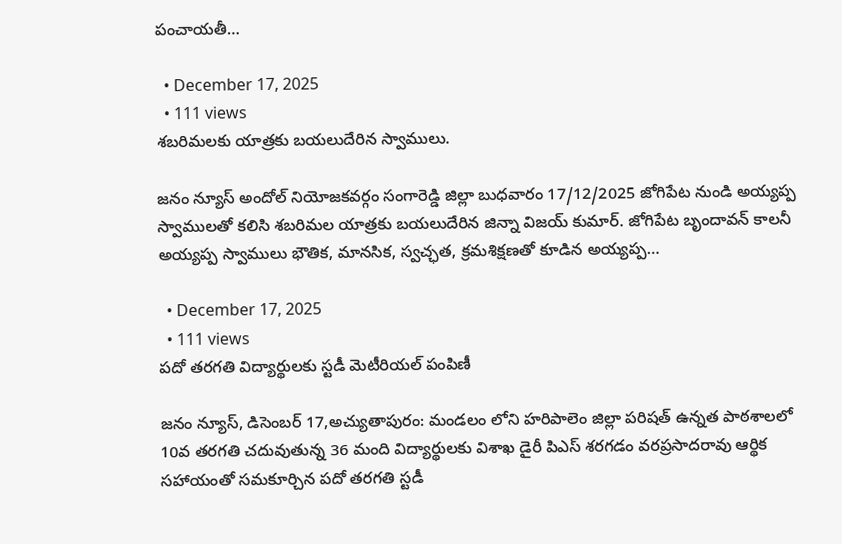పంచాయతీ…

  • December 17, 2025
  • 111 views
శబరిమలకు యాత్రకు బయలుదేరిన స్వాములు.

జనం న్యూస్ అందోల్ నియోజకవర్గం సంగారెడ్డి జిల్లా బుధవారం 17/12/2025 జోగిపేట నుండి అయ్యప్ప స్వాములతో కలిసి శబరిమల యాత్రకు బయలుదేరిన జిన్నా విజయ్ కుమార్. జోగిపేట బృందావన్ కాలనీ అయ్యప్ప స్వాములు భౌతిక, మానసిక, స్వచ్ఛత, క్రమశిక్షణతో కూడిన అయ్యప్ప…

  • December 17, 2025
  • 111 views
పదో తరగతి విద్యార్థులకు స్టడీ మెటీరియల్ పంపిణీ

జనం న్యూస్, డిసెంబర్ 17,అచ్యుతాపురం: మండలం లోని హరిపాలెం జిల్లా పరిషత్ ఉన్నత పాఠశాలలో 10వ తరగతి చదువుతున్న 36 మంది విద్యార్థులకు విశాఖ డైరీ పిఎస్ శరగడం వరప్రసాదరావు ఆర్థిక సహాయంతో సమకూర్చిన పదో తరగతి స్టడీ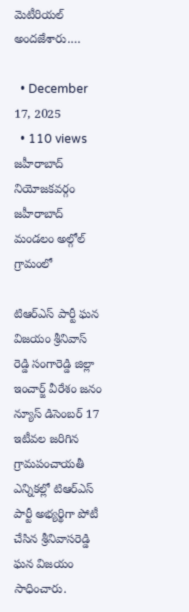మెటీరియల్ అందజేశారు.…

  • December 17, 2025
  • 110 views
జహీరాబాద్ నియోజకవర్గం జహీరాబాద్ మండలం అల్గోల్ గ్రామంలో

టిఆర్ఎస్ పార్టీ ఘన విజయం శ్రీనివాస్ రెడ్డి సంగారెడ్డి జిల్లా ఇంచార్జ్ వీరేశం జనం న్యూస్ డిసెంబర్ 17 ఇటీవల జరిగిన గ్రామపంచాయతీ ఎన్నికల్లో టిఆర్ఎస్ పార్టీ అభ్యర్థిగా పోటీ చేసిన శ్రీనివాసరెడ్డి ఘన విజయం సాధించారు.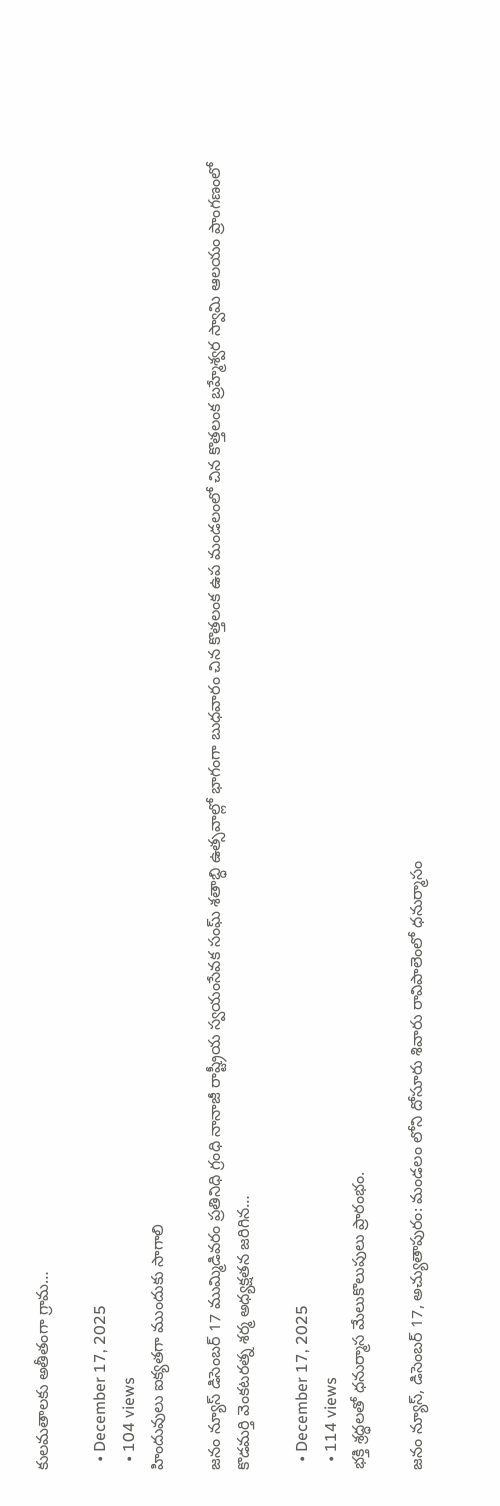కులమతాలకు అతీతంగా గ్రామ…

  • December 17, 2025
  • 104 views
హిందువులు ఐక్యతగా ముందుకు సాగాలి

జనం న్యూస్ డిసెంబర్ 17 ముమ్మిడివరం ప్రతినిధి గ్రంధి నానాజీ రాష్ట్రీయ స్వయంసేవక సంఘ్ శతాబ్ధి ఉత్సవాల్లో భాగంగా బుధవారం చిన కొత్తలంక ఉప మండలంలో చిన కొత్తలంక బ్రహ్మేశ్వర స్వామి ఆలయం ప్రాంగణంలో కొడమర్తి వెంకటరత్న శర్మ అధ్యక్షతన జరిగిన…

  • December 17, 2025
  • 114 views
భక్తి శ్రద్ధలతో ధనుర్మాస మేలుకొలుపులు ప్రారంభం.

జనం న్యూస్, డిసెంబర్ 17, అచ్యుతాపురం: మండలం లోని దోసూరు శివారు రావిపాలెంలో ధనుర్మాసం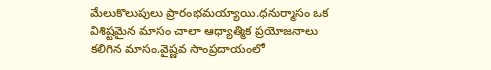మేలుకొలుపులు ప్రారంభమయ్యాయి.ధనుర్మాసం ఒక విశిష్టమైన మాసం చాలా ఆధ్యాత్మిక ప్రయోజనాలు కలిగిన మాసం.వైష్ణవ సాంప్రదాయంలో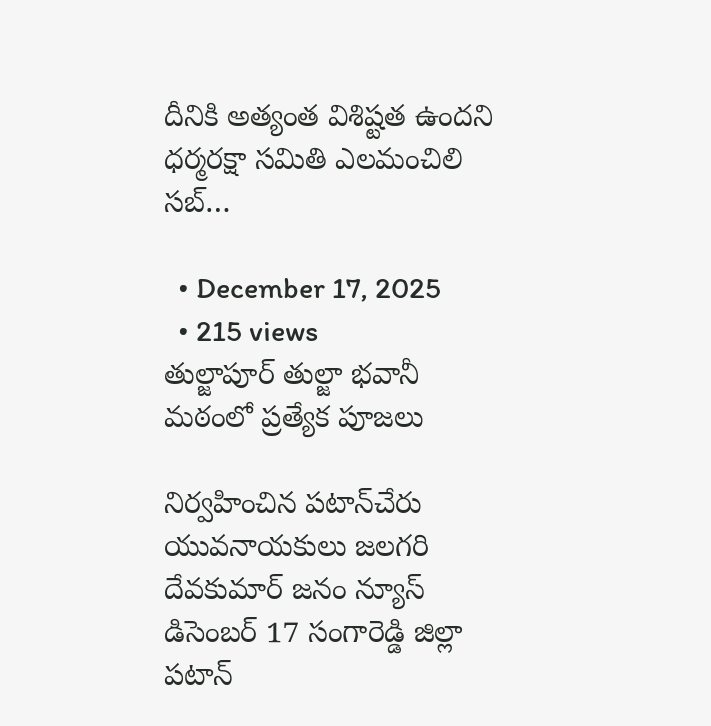దీనికి అత్యంత విశిష్టత ఉందని ధర్మరక్షా సమితి ఎలమంచిలి సబ్…

  • December 17, 2025
  • 215 views
తుల్జాపూర్ తుల్జా భవానీ మఠంలో ప్రత్యేక పూజలు

నిర్వహించిన పటాన్‌చేరు యువనాయకులు జలగరి దేవకుమార్ జనం న్యూస్ డిసెంబర్ 17 సంగారెడ్డి జిల్లా పటాన్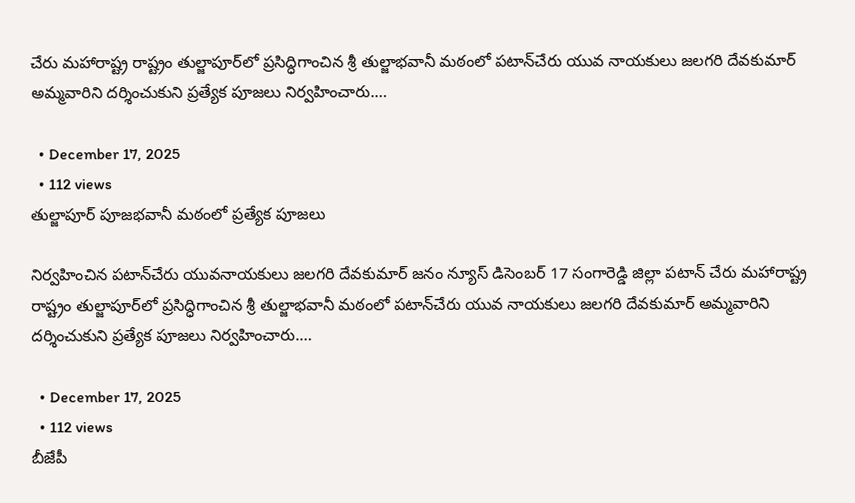చేరు మహారాష్ట్ర రాష్ట్రం తుల్జాపూర్‌లో ప్రసిద్ధిగాంచిన శ్రీ తుల్జాభవానీ మఠంలో పటాన్‌చేరు యువ నాయకులు జలగరి దేవకుమార్ అమ్మవారిని దర్శించుకుని ప్రత్యేక పూజలు నిర్వహించారు.…

  • December 17, 2025
  • 112 views
తుల్జాపూర్ పూజభవానీ మఠంలో ప్రత్యేక పూజలు

నిర్వహించిన పటాన్‌చేరు యువనాయకులు జలగరి దేవకుమార్ జనం న్యూస్ డిసెంబర్ 17 సంగారెడ్డి జిల్లా పటాన్ చేరు మహారాష్ట్ర రాష్ట్రం తుల్జాపూర్‌లో ప్రసిద్ధిగాంచిన శ్రీ తుల్జాభవానీ మఠంలో పటాన్‌చేరు యువ నాయకులు జలగరి దేవకుమార్ అమ్మవారిని దర్శించుకుని ప్రత్యేక పూజలు నిర్వహించారు.…

  • December 17, 2025
  • 112 views
బీజేపీ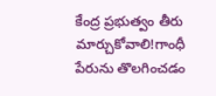కేంద్ర ప్రభుత్వం తీరు మార్చుకోవాలి!గాంధీ పేరును తొలగించడం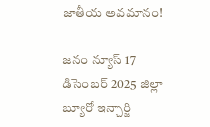జాతీయ అవమానం!

జనం న్యూస్ 17 డిసెంబర్ 2025 జిల్లా బ్యూరో ఇన్చార్జి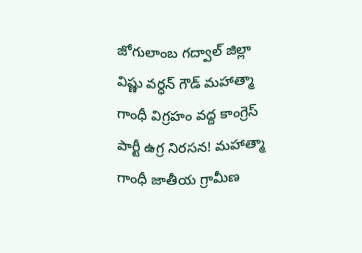జోగులాంబ గద్వాల్ జిల్లా విష్ణు వర్ధన్ గౌడ్ మహాత్మా గాంధీ విగ్రహం వద్ద కాంగ్రెస్ పార్టీ ఉగ్ర నిరసన! మహాత్మా గాంధీ జాతీయ గ్రామీణ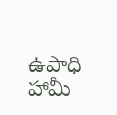ఉపాధి హామీ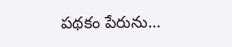పథకం పేరును…